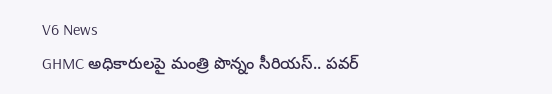V6 News
GHMC అధికారులపై మంత్రి పొన్నం సీరియస్.. పవర్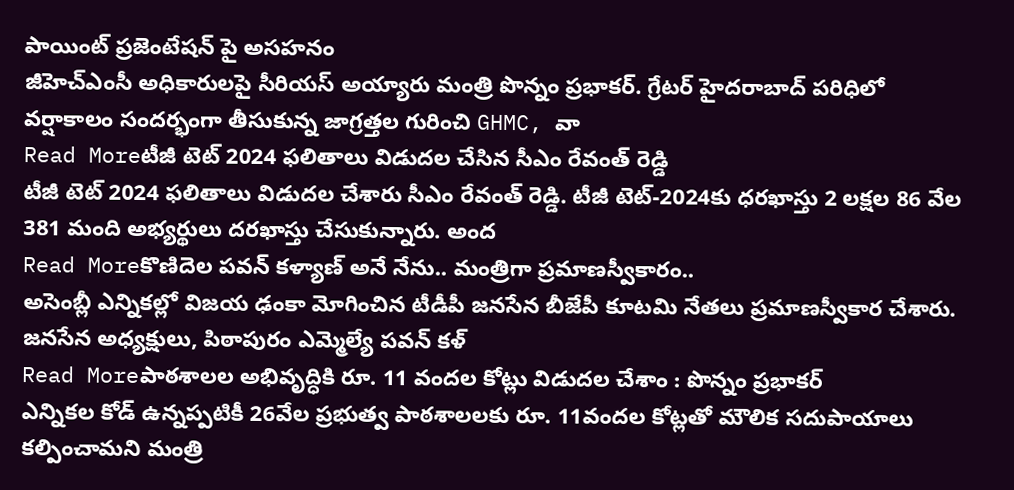పాయింట్ ప్రజెంటేషన్ పై అసహనం
జీహెచ్ఎంసీ అధికారులపై సీరియస్ అయ్యారు మంత్రి పొన్నం ప్రభాకర్. గ్రేటర్ హైదరాబాద్ పరిధిలో వర్షాకాలం సందర్భంగా తీసుకున్న జాగ్రత్తల గురించి GHMC, వా
Read Moreటీజీ టెట్ 2024 ఫలితాలు విడుదల చేసిన సీఎం రేవంత్ రెడ్డి
టీజీ టెట్ 2024 ఫలితాలు విడుదల చేశారు సీఎం రేవంత్ రెడ్డి. టీజీ టెట్-2024కు ధరఖాస్తు 2 లక్షల 86 వేల 381 మంది అభ్యర్థులు దరఖాస్తు చేసుకున్నారు. అంద
Read Moreకొణిదెల పవన్ కళ్యాణ్ అనే నేను.. మంత్రిగా ప్రమాణస్వీకారం..
అసెంబ్లీ ఎన్నికల్లో విజయ ఢంకా మోగించిన టీడీపీ జనసేన బీజేపీ కూటమి నేతలు ప్రమాణస్వీకార చేశారు. జనసేన అధ్యక్షులు, పిఠాపురం ఎమ్మెల్యే పవన్ కళ్
Read Moreపాఠశాలల అభివృద్ధికి రూ. 11 వందల కోట్లు విడుదల చేశాం : పొన్నం ప్రభాకర్
ఎన్నికల కోడ్ ఉన్నప్పటికీ 26వేల ప్రభుత్వ పాఠశాలలకు రూ. 11వందల కోట్లతో మౌలిక సదుపాయాలు కల్పించామని మంత్రి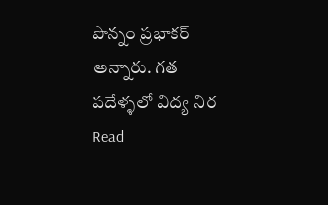పొన్నం ప్రభాకర్ అన్నారు. గత పదేళ్ళలో విద్య నిర
Read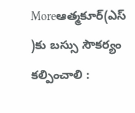Moreఆత్మకూర్(ఎస్ )కు బస్సు సౌకర్యం కల్పించాలి :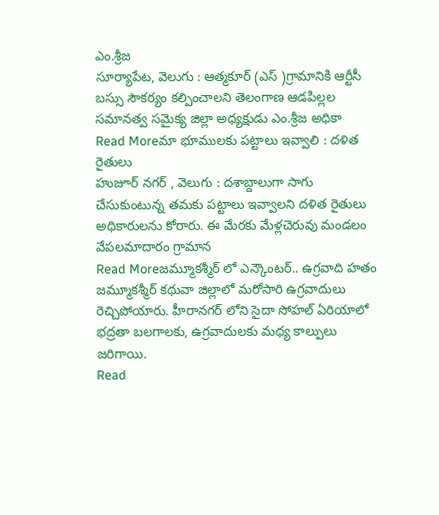ఎం.శ్రీజ
సూర్యాపేట, వెలుగు : ఆత్మకూర్ (ఎస్ )గ్రామానికి ఆర్టీసీ బస్సు సౌకర్యం కల్పించాలని తెలంగాణ ఆడపిల్లల సమానత్వ సమైక్య జిల్లా అధ్యక్షుడు ఎం.శ్రీజ అధికా
Read Moreమా భూములకు పట్టాలు ఇవ్వాలి : దళిత రైతులు
హుజూర్ నగర్ , వెలుగు : దశాబ్దాలుగా సాగు చేసుకుంటున్న తమకు పట్టాలు ఇవ్వాలని దళిత రైతులు అధికారులను కోరారు. ఈ మేరకు మేళ్లచెరువు మండలం వేపలమాదారం గ్రామాన
Read Moreజమ్మూకశ్మీర్ లో ఎన్కౌంటర్.. ఉగ్రవాది హతం
జమ్మూకశ్మీర్ కథువా జిల్లాలో మరోసారి ఉగ్రవాదులు రెచ్చిపోయారు. హీరానగర్ లోని సైదా సోహల్ ఏరియాలో భద్రతా బలగాలకు, ఉగ్రవాదులకు మధ్య కాల్పులు జరిగాయి.
Read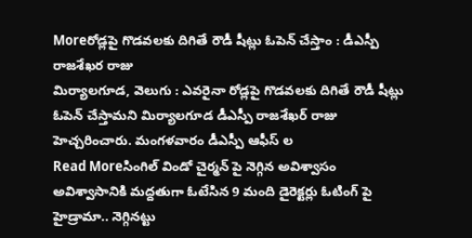Moreరోడ్లపై గొడవలకు దిగితే రౌడీ షీట్లు ఓపెన్ చేస్తాం : డీఎస్పీ రాజశేఖర రాజు
మిర్యాలగూడ, వెలుగు : ఎవరైనా రోడ్లపై గొడవలకు దిగితే రౌడీ షీట్లు ఓపెన్ చేస్తామని మిర్యాలగూడ డీఎస్పీ రాజశేఖర్ రాజు హెచ్చరించారు. మంగళవారం డీఎస్పీ ఆఫీస్ ల
Read Moreసింగిల్ విండో చైర్మన్ పై నెగ్గిన అవిశ్వాసం
అవిశ్వాసానికి మద్దతుగా ఓటేసిన 9 మంది డైరెక్టర్లు ఓటింగ్ పై హైడ్రామా.. నెగ్గినట్టు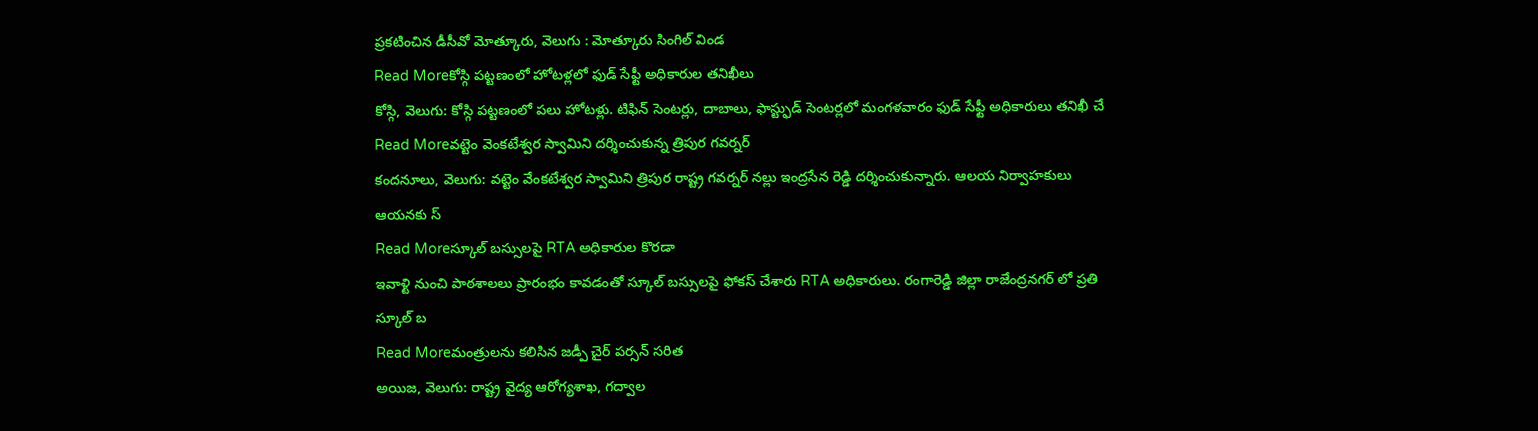ప్రకటించిన డీసీవో మోత్కూరు, వెలుగు : మోత్కూరు సింగిల్ విండ
Read Moreకోస్గి పట్టణంలో హోటళ్లలో ఫుడ్ సేఫ్టీ అధికారుల తనిఖీలు
కోస్గి, వెలుగు: కోస్గి పట్టణంలో పలు హోటళ్లు. టిఫిన్ సెంటర్లు, దాబాలు, ఫాస్ట్ఫుడ్ సెంటర్లలో మంగళవారం ఫుడ్ సేఫ్టీ అధికారులు తనిఖీ చే
Read Moreవట్టెం వెంకటేశ్వర స్వామిని దర్శించుకున్న త్రిపుర గవర్నర్
కందనూలు, వెలుగు: వట్టెం వేంకటేశ్వర స్వామిని త్రిపుర రాష్ట్ర గవర్నర్ నల్లు ఇంద్రసేన రెడ్డి దర్శించుకున్నారు. ఆలయ నిర్వాహకులు ఆయనకు స్
Read Moreస్కూల్ బస్సులపై RTA అధికారుల కొరడా
ఇవాళ్టి నుంచి పాఠశాలలు ప్రారంభం కావడంతో స్కూల్ బస్సులపై ఫోకస్ చేశారు RTA అధికారులు. రంగారెడ్డి జిల్లా రాజేంద్రనగర్ లో ప్రతి స్కూల్ బ
Read Moreమంత్రులను కలిసిన జడ్పీ చైర్ పర్సన్ సరిత
అయిజ, వెలుగు: రాష్ట్ర వైద్య ఆరోగ్యశాఖ, గద్వాల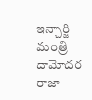ఇన్చార్జి మంత్రి దామోదర రాజా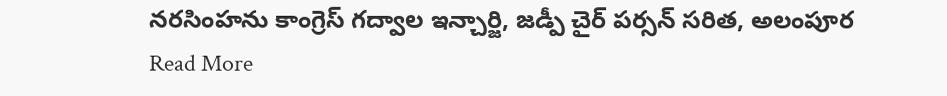నరసింహను కాంగ్రెస్ గద్వాల ఇన్చార్జి, జడ్పీ చైర్ పర్సన్ సరిత, అలంపూర
Read More